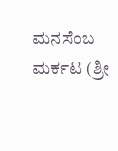ಮನಸೆಂಬ ಮರ್ಕಟ (ಶ್ರೀ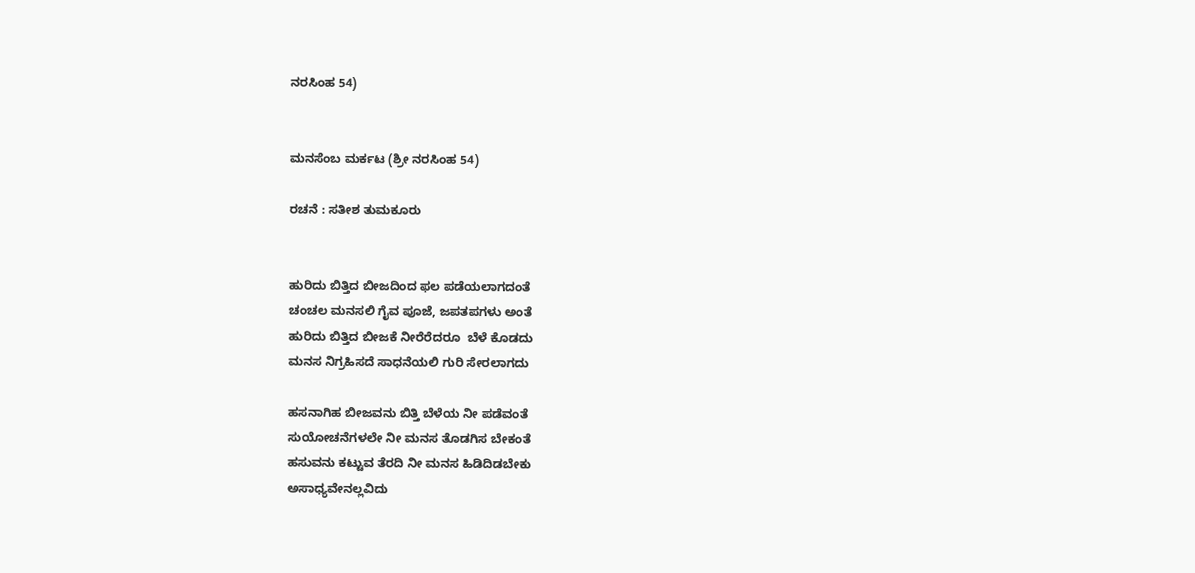ನರಸಿಂಹ 54)


ಮನಸೆಂಬ ಮರ್ಕಟ (ಶ್ರೀ ನರಸಿಂಹ 54)

ರಚನೆ : ಸತೀಶ ತುಮಕೂರು


ಹುರಿದು ಬಿತ್ತಿದ ಬೀಜದಿಂದ ಫಲ ಪಡೆಯಲಾಗದಂತೆ
ಚಂಚಲ ಮನಸಲಿ ಗೈವ ಪೂಜೆ, ಜಪತಪಗಳು ಅಂತೆ
ಹುರಿದು ಬಿತ್ತಿದ ಬೀಜಕೆ ನೀರೆರೆದರೂ  ಬೆಳೆ ಕೊಡದು
ಮನಸ ನಿಗ್ರಹಿಸದೆ ಸಾಧನೆಯಲಿ ಗುರಿ ಸೇರಲಾಗದು

ಹಸನಾಗಿಹ ಬೀಜವನು ಬಿತ್ತಿ ಬೆಳೆಯ ನೀ ಪಡೆವಂತೆ
ಸುಯೋಚನೆಗಳಲೇ ನೀ ಮನಸ ತೊಡಗಿಸ ಬೇಕಂತೆ
ಹಸುವನು ಕಟ್ಟುವ ತೆರದಿ ನೀ ಮನಸ ಹಿಡಿದಿಡಬೇಕು
ಅಸಾಧ್ಯವೇನಲ್ಲವಿದು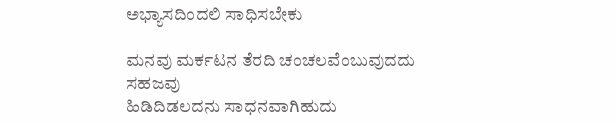ಅಭ್ಯಾಸದಿಂದಲಿ ಸಾಧಿಸಬೇಕು

ಮನವು ಮರ್ಕಟನ ತೆರದಿ ಚಂಚಲವೆಂಬುವುದದು ಸಹಜವು
ಹಿಡಿದಿಡಲದನು ಸಾಧನವಾಗಿಹುದು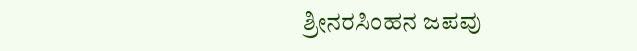ಶ್ರೀನರಸಿಂಹನ ಜಪವು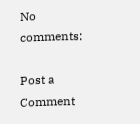No comments:

Post a Comment